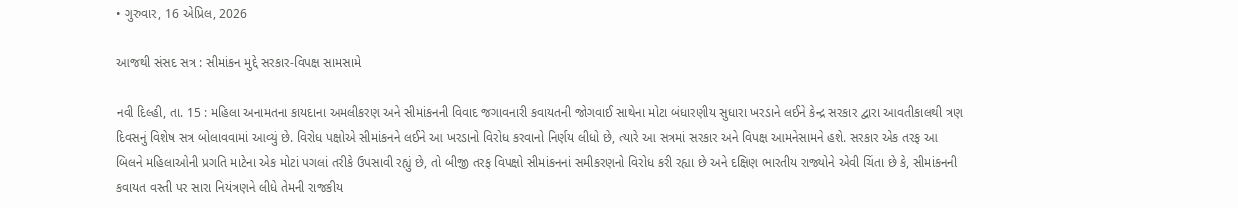• ગુરુવાર, 16 એપ્રિલ, 2026

આજથી સંસદ સત્ર : સીમાંકન મુદ્દે સરકાર-વિપક્ષ સામસામે

નવી દિલ્હી, તા. 15 : મહિલા અનામતના કાયદાના અમલીકરણ અને સીમાંકનની વિવાદ જગાવનારી કવાયતની જોગવાઈ સાથેના મોટા બંધારણીય સુધારા ખરડાને લઈને કેન્દ્ર સરકાર દ્વારા આવતીકાલથી ત્રણ દિવસનું વિશેષ સત્ર બોલાવવામાં આવ્યું છે. વિરોધ પક્ષોએ સીમાંકનને લઈને આ ખરડાનો વિરોધ કરવાનો નિર્ણય લીધો છે, ત્યારે આ સત્રમાં સરકાર અને વિપક્ષ આમનેસામને હશે. સરકાર એક તરફ આ બિલને મહિલાઓની પ્રગતિ માટેના એક મોટાં પગલાં તરીકે ઉપસાવી રહ્યું છે, તો બીજી તરફ વિપક્ષો સીમાંકનનાં સમીકરણનો વિરોધ કરી રહ્યા છે અને દક્ષિણ ભારતીય રાજ્યોને એવી ચિંતા છે કે, સીમાંકનની કવાયત વસ્તી પર સારા નિયંત્રણને લીધે તેમની રાજકીય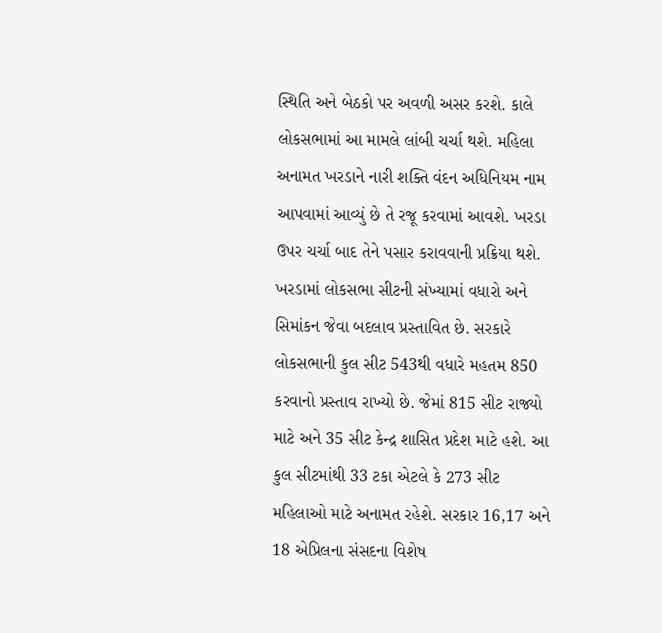સ્થિતિ અને બેઠકો પર અવળી અસર કરશે. કાલે લોકસભામાં આ મામલે લાંબી ચર્ચા થશે. મહિલા અનામત ખરડાને નારી શક્તિ વંદન અધિનિયમ નામ આપવામાં આવ્યું છે તે રજૂ કરવામાં આવશે. ખરડા ઉપર ચર્ચા બાદ તેને પસાર કરાવવાની પ્રક્રિયા થશે. ખરડામાં લોકસભા સીટની સંખ્યામાં વધારો અને સિમાંકન જેવા બદલાવ પ્રસ્તાવિત છે. સરકારે લોકસભાની કુલ સીટ 543થી વધારે મહતમ 850 કરવાનો પ્રસ્તાવ રાખ્યો છે. જેમાં 815 સીટ રાજ્યો માટે અને 35 સીટ કેન્દ્ર શાસિત પ્રદેશ માટે હશે. આ કુલ સીટમાંથી 33 ટકા એટલે કે 273 સીટ મહિલાઓ માટે અનામત રહેશે. સરકાર 16,17 અને 18 એપ્રિલના સંસદના વિશેષ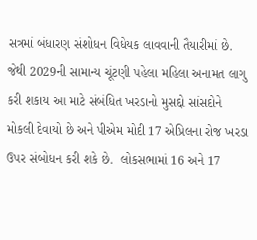સત્રમાં બંધારણ સંશોધન વિધેયક લાવવાની તૈયારીમાં છે. જેથી 2029ની સામાન્ય ચૂંટણી પહેલા મહિલા અનામત લાગુ કરી શકાય આ માટે સંબંધિત ખરડાનો મુસદ્દો સાંસદોને મોકલી દેવાયો છે અને પીએમ મોદી 17 એપ્રિલના રોજ ખરડા ઉપર સંબોધન કરી શકે છે.  લોકસભામાં 16 અને 17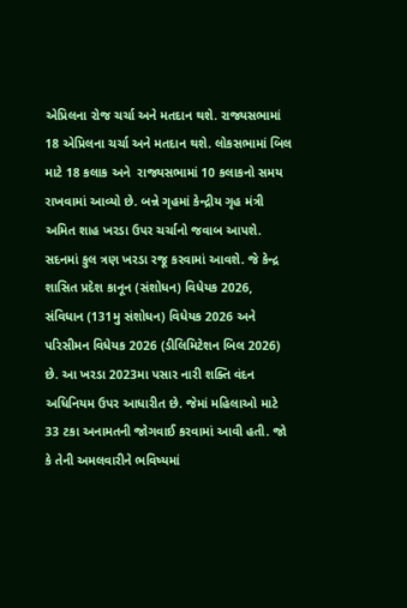એપ્રિલના રોજ ચર્ચા અને મતદાન થશે. રાજ્યસભામાં 18 એપ્રિલના ચર્ચા અને મતદાન થશે. લોકસભામાં બિલ માટે 18 કલાક અને  રાજ્યસભામાં 10 કલાકનો સમય રાખવામાં આવ્યો છે. બન્ને ગૃહમાં કેન્દ્રીય ગૃહ મંત્રી અમિત શાહ ખરડા ઉપર ચર્ચાનો જવાબ આપશે. સદનમાં કુલ ત્રણ ખરડા રજૂ કરવામાં આવશે. જે કેન્દ્ર શાસિત પ્રદેશ કાનૂન (સંશોધન) વિધેયક 2026, સંવિધાન (131મુ સંશોધન) વિધેયક 2026 અને પરિસીમન વિધેયક 2026 (ડીલિમિટેશન બિલ 2026) છે. આ ખરડા 2023મા પસાર નારી શક્તિ વંદન અધિનિયમ ઉપર આધારીત છે. જેમાં મહિલાઓ માટે 33 ટકા અનામતની જોગવાઈ કરવામાં આવી હતી. જો કે તેની અમલવારીને ભવિષ્યમાં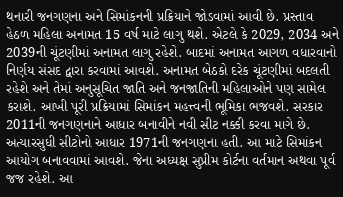થનારી જનગણના અને સિમાંકનની પ્રક્રિયાને જોડવામાં આવી છે. પ્રસ્તાવ હેઠળ મહિલા અનામત 15 વર્ષ માટે લાગુ થશે. એટલે કે 2029, 2034 અને 2039ની ચૂંટણીમાં અનામત લાગુ રહેશે. બાદમાં અનામત આગળ વધારવાનો નિર્ણય સંસદ દ્વારા કરવામાં આવશે. અનામત બેઠકો દરેક ચૂંટણીમાં બદલતી રહેશે અને તેમાં અનુસૂચિત જાતિ અને જનજાતિની મહિલાઓને પણ સામેલ કરાશે. આખી પૂરી પ્રક્રિયામાં સિમાંકન મહત્ત્વની ભૂમિકા ભજવશે. સરકાર 2011ની જનગણનાને આધાર બનાવીને નવી સીટ નક્કી કરવા માગે છે. અત્યારસુધી સીટોનો આધાર 1971ની જનગણના હતી. આ માટે સિમાંકન આયોગ બનાવવામાં આવશે. જેના અધ્યક્ષ સુપ્રીમ કોર્ટના વર્તમાન અથવા પૂર્વ જજ રહેશે. આ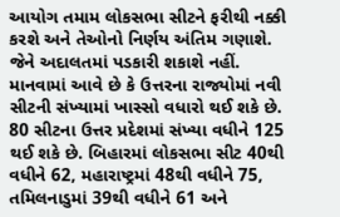આયોગ તમામ લોકસભા સીટને ફરીથી નક્કી કરશે અને તેઓનો નિર્ણય અંતિમ ગણાશે. જેને અદાલતમાં પડકારી શકાશે નહીં. માનવામાં આવે છે કે ઉત્તરના રાજ્યોમાં નવી સીટની સંખ્યામાં ખાસ્સો વધારો થઈ શકે છે. 80 સીટના ઉત્તર પ્રદેશમાં સંખ્યા વધીને 125 થઈ શકે છે. બિહારમાં લોકસભા સીટ 40થી વધીને 62, મહારાષ્ટ્રમાં 48થી વધીને 75, તમિલનાડુમાં 39થી વધીને 61 અને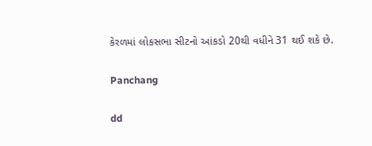કેરળમાં લોકસભા સીટનો આંકડો 20થી વધીને 31 થઈ શકે છે.

Panchang

dd